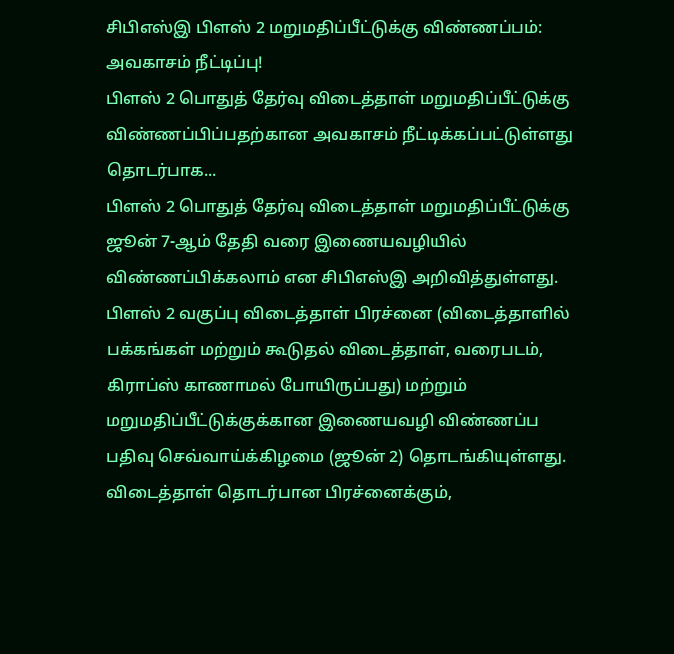சிபிஎஸ்இ பிளஸ் 2 மறுமதிப்பீட்டுக்கு விண்ணப்பம்: அவகாசம் நீட்டிப்பு!
பிளஸ் 2 பொதுத் தேர்வு விடைத்தாள் மறுமதிப்பீட்டுக்கு விண்ணப்பிப்பதற்கான அவகாசம் நீட்டிக்கப்பட்டுள்ளது தொடர்பாக...
பிளஸ் 2 பொதுத் தேர்வு விடைத்தாள் மறுமதிப்பீட்டுக்கு ஜூன் 7-ஆம் தேதி வரை இணையவழியில் விண்ணப்பிக்கலாம் என சிபிஎஸ்இ அறிவித்துள்ளது.
பிளஸ் 2 வகுப்பு விடைத்தாள் பிரச்னை (விடைத்தாளில் பக்கங்கள் மற்றும் கூடுதல் விடைத்தாள், வரைபடம், கிராப்ஸ் காணாமல் போயிருப்பது) மற்றும் மறுமதிப்பீட்டுக்குக்கான இணையவழி விண்ணப்ப பதிவு செவ்வாய்க்கிழமை (ஜூன் 2) தொடங்கியுள்ளது.
விடைத்தாள் தொடர்பான பிரச்னைக்கும்,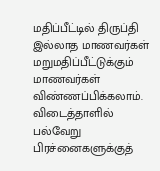மதிப்பீட்டில் திருப்தி இல்லாத மாணவர்கள் மறுமதிப்பீட்டுக்கும் மாணவர்கள் விண்ணப்பிக்கலாம். விடைத்தாளில் பல்வேறு பிரச்னைகளுக்குத்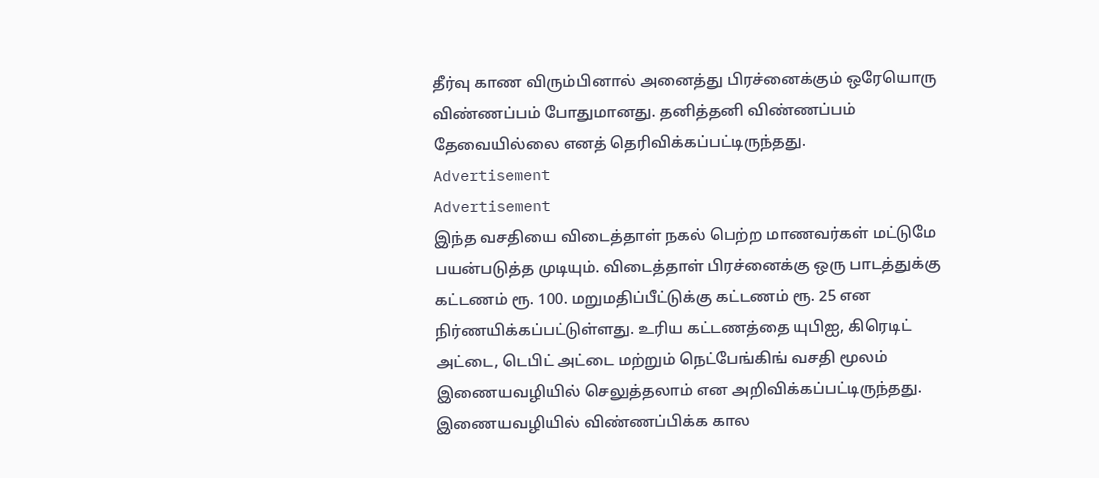தீர்வு காண விரும்பினால் அனைத்து பிரச்னைக்கும் ஒரேயொரு விண்ணப்பம் போதுமானது. தனித்தனி விண்ணப்பம் தேவையில்லை எனத் தெரிவிக்கப்பட்டிருந்தது.
Advertisement
Advertisement
இந்த வசதியை விடைத்தாள் நகல் பெற்ற மாணவர்கள் மட்டுமே பயன்படுத்த முடியும். விடைத்தாள் பிரச்னைக்கு ஒரு பாடத்துக்கு கட்டணம் ரூ. 100. மறுமதிப்பீட்டுக்கு கட்டணம் ரூ. 25 என நிர்ணயிக்கப்பட்டுள்ளது. உரிய கட்டணத்தை யுபிஐ, கிரெடிட் அட்டை, டெபிட் அட்டை மற்றும் நெட்பேங்கிங் வசதி மூலம் இணையவழியில் செலுத்தலாம் என அறிவிக்கப்பட்டிருந்தது.
இணையவழியில் விண்ணப்பிக்க கால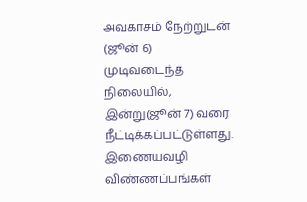அவகாசம் நேற்றுடன் (ஜூன் 6) முடிவடைந்த நிலையில், இன்று(ஜூன் 7) வரை நீட்டிக்கப்பட்டுள்ளது.
இணையவழி விண்ணப்பங்கள்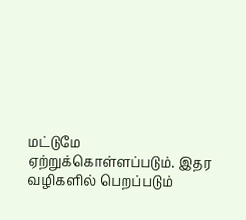மட்டுமே ஏற்றுக்கொள்ளப்படும். இதர வழிகளில் பெறப்படும்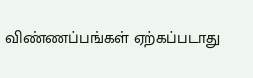விண்ணப்பங்கள் ஏற்கப்படாது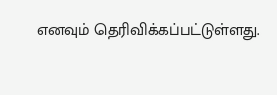எனவும் தெரிவிக்கப்பட்டுள்ளது.